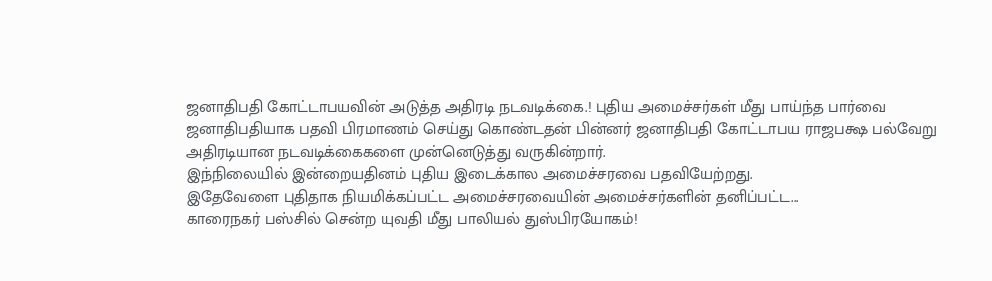ஜனாதிபதி கோட்டாபயவின் அடுத்த அதிரடி நடவடிக்கை.! புதிய அமைச்சர்கள் மீது பாய்ந்த பார்வை
ஜனாதிபதியாக பதவி பிரமாணம் செய்து கொண்டதன் பின்னர் ஜனாதிபதி கோட்டாபய ராஜபக்ஷ பல்வேறு அதிரடியான நடவடிக்கைகளை முன்னெடுத்து வருகின்றார்.
இந்நிலையில் இன்றையதினம் புதிய இடைக்கால அமைச்சரவை பதவியேற்றது.
இதேவேளை புதிதாக நியமிக்கப்பட்ட அமைச்சரவையின் அமைச்சர்களின் தனிப்பட்ட...
காரைநகர் பஸ்சில் சென்ற யுவதி மீது பாலியல் துஸ்பிரயோகம்!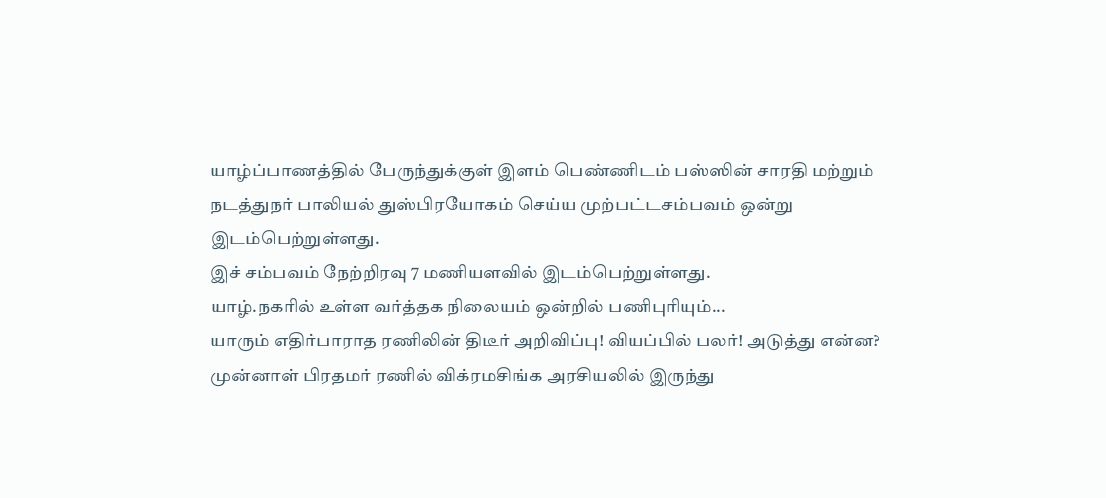யாழ்ப்பாணத்தில் பேருந்துக்குள் இளம் பெண்ணிடம் பஸ்ஸின் சாரதி மற்றும் நடத்துநர் பாலியல் துஸ்பிரயோகம் செய்ய முற்பட்டசம்பவம் ஒன்று இடம்பெற்றுள்ளது.
இச் சம்பவம் நேற்றிரவு 7 மணியளவில் இடம்பெற்றுள்ளது.
யாழ்.நகரில் உள்ள வர்த்தக நிலையம் ஒன்றில் பணிபுரியும்...
யாரும் எதிர்பாராத ரணிலின் திடீர் அறிவிப்பு! வியப்பில் பலர்! அடுத்து என்ன?
முன்னாள் பிரதமர் ரணில் விக்ரமசிங்க அரசியலில் இருந்து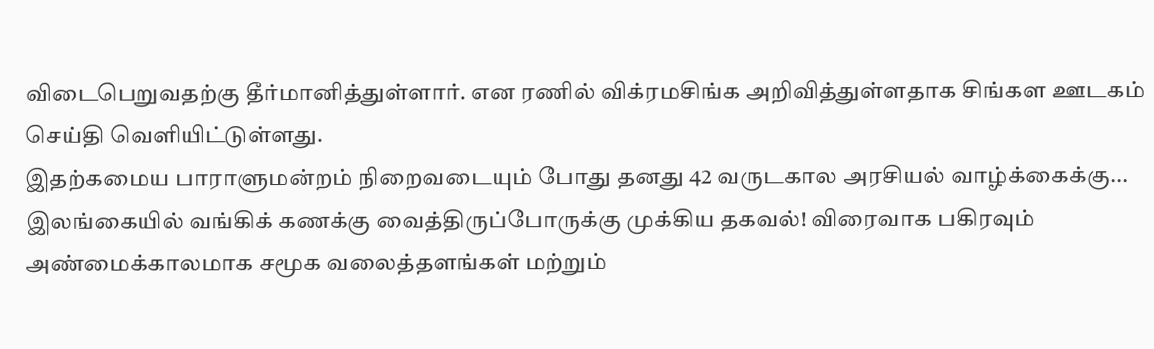விடைபெறுவதற்கு தீர்மானித்துள்ளார். என ரணில் விக்ரமசிங்க அறிவித்துள்ளதாக சிங்கள ஊடகம் செய்தி வெளியிட்டுள்ளது.
இதற்கமைய பாராளுமன்றம் நிறைவடையும் போது தனது 42 வருடகால அரசியல் வாழ்க்கைக்கு...
இலங்கையில் வங்கிக் கணக்கு வைத்திருப்போருக்கு முக்கிய தகவல்! விரைவாக பகிரவும்
அண்மைக்காலமாக சமூக வலைத்தளங்கள் மற்றும்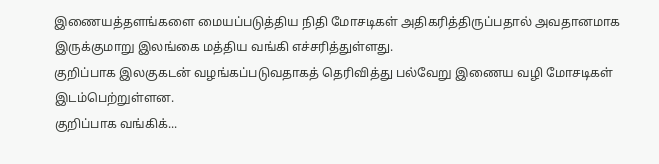இணையத்தளங்களை மையப்படுத்திய நிதி மோசடிகள் அதிகரித்திருப்பதால் அவதானமாக இருக்குமாறு இலங்கை மத்திய வங்கி எச்சரித்துள்ளது.
குறிப்பாக இலகுகடன் வழங்கப்படுவதாகத் தெரிவித்து பல்வேறு இணைய வழி மோசடிகள் இடம்பெற்றுள்ளன.
குறிப்பாக வங்கிக்...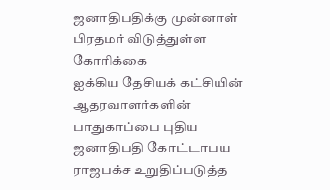ஜனாதிபதிக்கு முன்னாள் பிரதமர் விடுத்துள்ள கோரிக்கை
ஐக்கிய தேசியக் கட்சியின் ஆதரவாளர்களின் பாதுகாப்பை புதிய ஜனாதிபதி கோட்டாபய ராஜபக்ச உறுதிப்படுத்த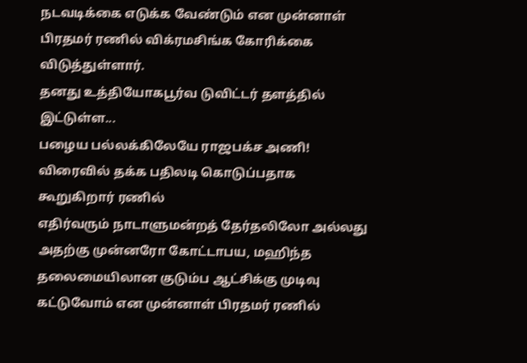நடவடிக்கை எடுக்க வேண்டும் என முன்னாள் பிரதமர் ரணில் விக்ரமசிங்க கோரிக்கை விடுத்துள்ளார்.
தனது உத்தியோகபூர்வ டுவிட்டர் தளத்தில் இட்டுள்ள...
பழைய பல்லக்கிலேயே ராஜபக்ச அணி! விரைவில் தக்க பதிலடி கொடுப்பதாக கூறுகிறார் ரணில்
எதிர்வரும் நாடாளுமன்றத் தேர்தலிலோ அல்லது அதற்கு முன்னரோ கோட்டாபய, மஹிந்த தலைமையிலான குடும்ப ஆட்சிக்கு முடிவு கட்டுவோம் என முன்னாள் பிரதமர் ரணில்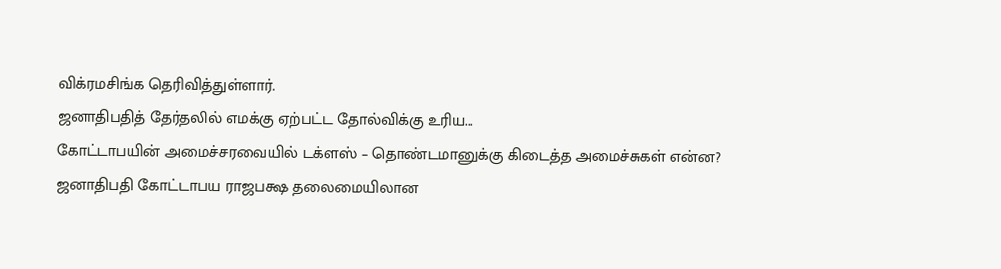விக்ரமசிங்க தெரிவித்துள்ளார்.
ஜனாதிபதித் தேர்தலில் எமக்கு ஏற்பட்ட தோல்விக்கு உரிய...
கோட்டாபயின் அமைச்சரவையில் டக்ளஸ் – தொண்டமானுக்கு கிடைத்த அமைச்சுகள் என்ன?
ஜனாதிபதி கோட்டாபய ராஜபக்ஷ தலைமையிலான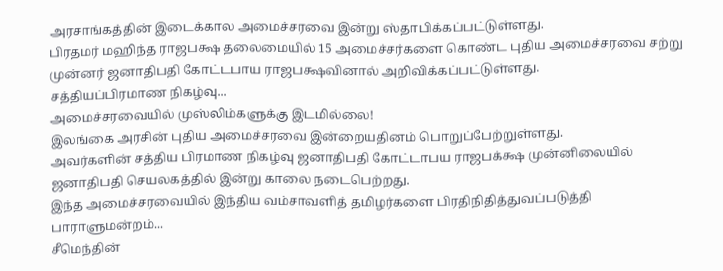அரசாங்கத்தின் இடைக்கால அமைச்சரவை இன்று ஸ்தாபிக்கப்பட்டுள்ளது.
பிரதமர் மஹிந்த ராஜபக்ஷ தலைமையில் 15 அமைச்சர்களை கொண்ட புதிய அமைச்சரவை சற்று முன்னர் ஜனாதிபதி கோட்டபாய ராஜபக்ஷவினால் அறிவிக்கப்பட்டுள்ளது.
சத்தியப்பிரமாண நிகழ்வு...
அமைச்சரவையில் முஸ்லிம்களுக்கு இடமில்லை!
இலங்கை அரசின் புதிய அமைச்சரவை இன்றையதினம் பொறுப்பேற்றுள்ளது.
அவர்களின் சத்திய பிரமாண நிகழ்வு ஜனாதிபதி கோட்டாபய ராஜபக்க்ஷ முன்னிலையில் ஜனாதிபதி செயலகத்தில் இன்று காலை நடைபெற்றது.
இந்த அமைச்சரவையில் இந்திய வம்சாவளித் தமிழர்களை பிரதிநிதித்துவப்படுத்தி பாராளுமன்றம்...
சீமெந்தின்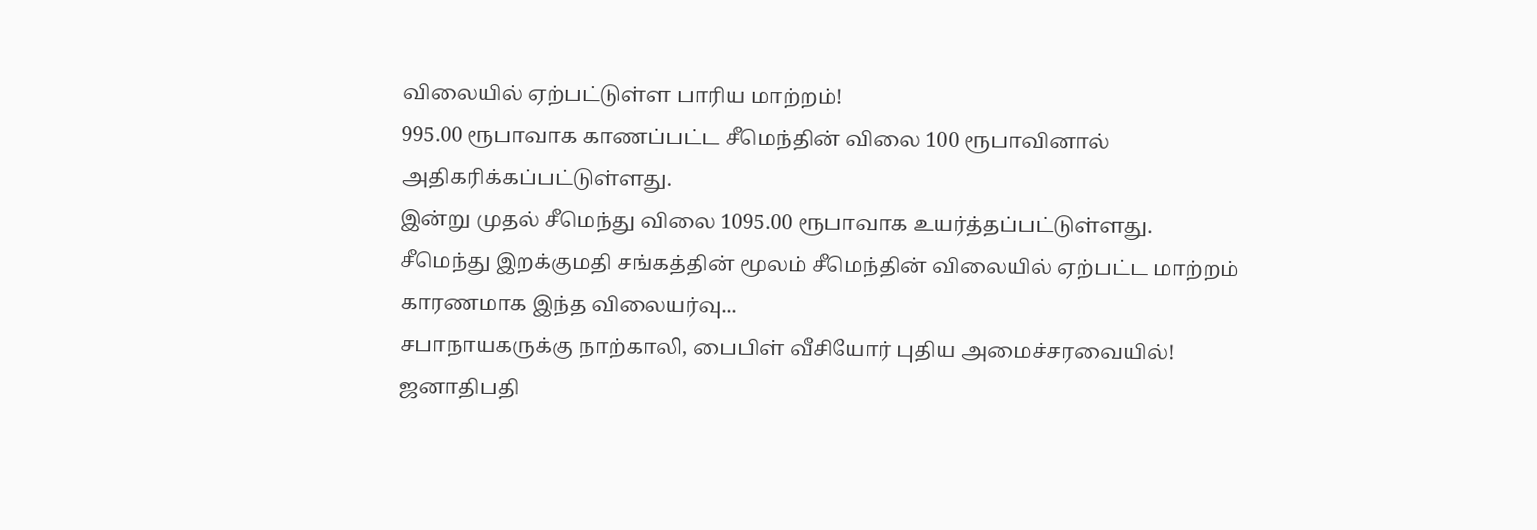விலையில் ஏற்பட்டுள்ள பாரிய மாற்றம்!
995.00 ரூபாவாக காணப்பட்ட சீமெந்தின் விலை 100 ரூபாவினால் அதிகரிக்கப்பட்டுள்ளது.
இன்று முதல் சீமெந்து விலை 1095.00 ரூபாவாக உயர்த்தப்பட்டுள்ளது.
சீமெந்து இறக்குமதி சங்கத்தின் மூலம் சீமெந்தின் விலையில் ஏற்பட்ட மாற்றம் காரணமாக இந்த விலையர்வு...
சபாநாயகருக்கு நாற்காலி, பைபிள் வீசியோர் புதிய அமைச்சரவையில்!
ஜனாதிபதி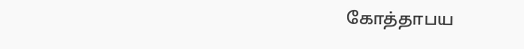கோத்தாபய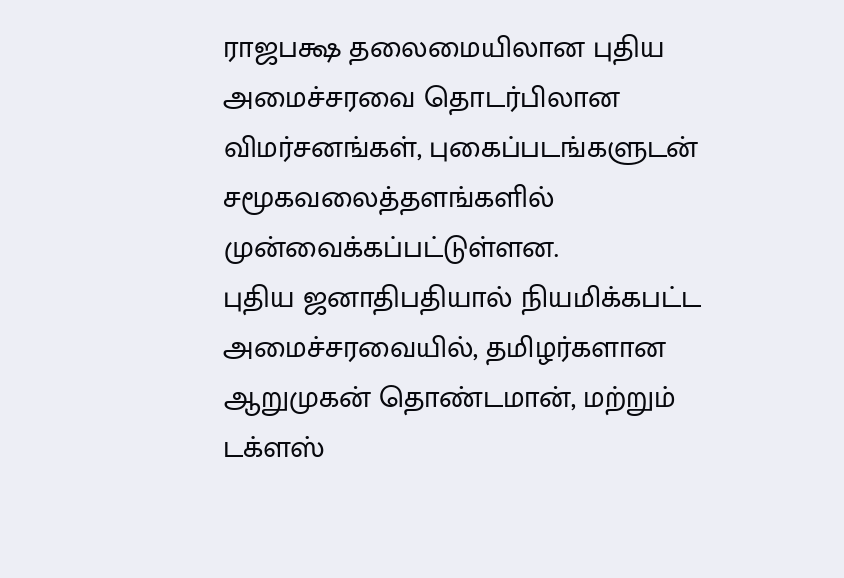ராஜபக்ஷ தலைமையிலான புதிய அமைச்சரவை தொடர்பிலான விமர்சனங்கள், புகைப்படங்களுடன் சமூகவலைத்தளங்களில் முன்வைக்கப்பட்டுள்ளன.
புதிய ஜனாதிபதியால் நியமிக்கபட்ட அமைச்சரவையில், தமிழர்களான ஆறுமுகன் தொண்டமான், மற்றும் டக்ளஸ்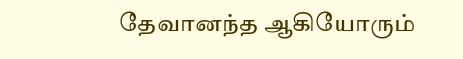தேவானந்த ஆகியோரும்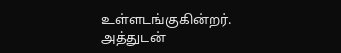உள்ளடங்குகின்றர்.
அத்துடன்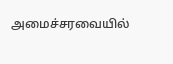அமைச்சரவையில்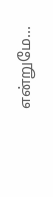என்றுமே...